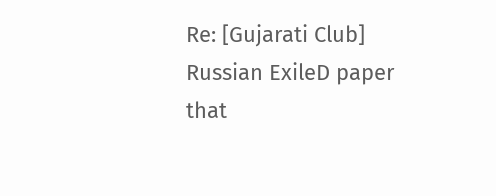Re: [Gujarati Club] Russian ExileD paper that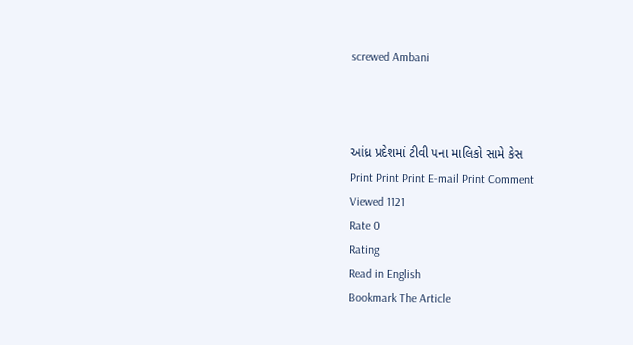screwed Ambani



આંધ્ર પ્રદેશમાં ટીવી ૫ના માલિકો સામે કેસ
Print Print Print E-mail Print Comment
Viewed 1121
Rate 0
Rating
Read in English
Bookmark The Article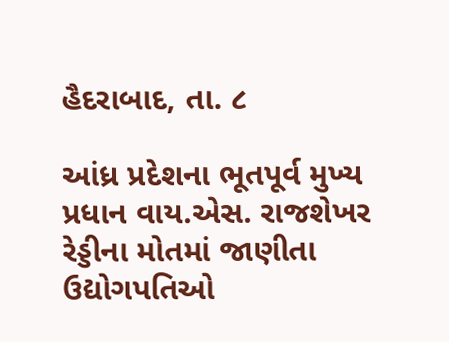હૈદરાબાદ, તા. ૮

આંધ્ર પ્રદેશના ભૂતપૂર્વ મુખ્ય પ્રધાન વાય.એસ. રાજશેખર રેડ્ડીના મોતમાં જાણીતા ઉદ્યોગપતિઓ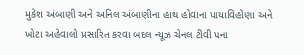મુકેશ અંબાણી અને અનિલ અંબાણીના હાથ હોવાના પાયાવિહોણા અને ખોટા અહેવાલો પ્રસારિત કરવા બદલ ન્યૂઝ ચેનલ ટીવી ૫ના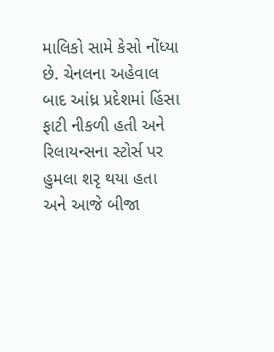માલિકો સામે કેસો નોંધ્યા છે. ચેનલના અહેવાલ બાદ આંધ્ર પ્રદેશમાં હિંસા ફાટી નીકળી હતી અને રિલાયન્સના સ્ટોર્સ પર હુમલા શરૃ થયા હતા અને આજે બીજા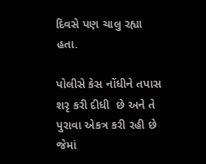દિવસે પણ ચાલુ રહ્યા હતા.

પોલીસે કેસ નોંધીને તપાસ શરૃ કરી દીધી  છે અને તે પુરાવા એકત્ર કરી રહી છે જેમાં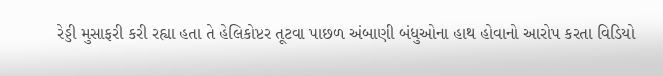રેડ્ડી મુસાફરી કરી રહ્યા હતા તે હેલિકોપ્ટર તૂટવા પાછળ અંબાણી બંધુઓના હાથ હોવાનો આરોપ કરતા વિડિયો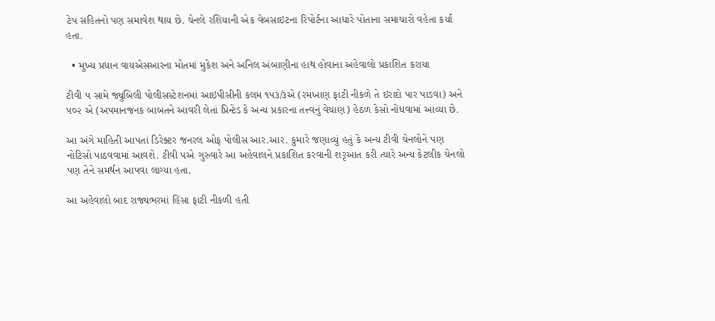ટેપ સહિતનો પણ સમાવેશ થાય છે. ચેનલે રશિયાની એક વેબસાઇટના રિપોર્ટના આધારે પોતાના સમાચારો વહેતા કર્યા હતા.

  • મુખ્ય પ્રધાન વાયએસઆરના મોતમાં મુકેશ અને અનિલ અંબાણીના હાથ હોવાના અહેવાલો પ્રકાશિત કરાયા

ટીવી ૫ સામે જ્યુબિલી પોલીસસ્ટેશનમાં આઇપીસીની કલમ ૧૫૩/૩એ (રમખાણ ફાટી નીકળે તે ઇરાદો પાર પાડવા) અને ૫૦૨ એ (અપમાનજનક બાબતને આવરી લેતાં પ્રિન્ટેડ કે અન્ય પ્રકારના તત્ત્વનું વેચાણ) હેઠળ કેસો નોંધવામાં આવ્યા છે.

આ અંગે માહિતી આપતાં ડિરેક્ટર જનરલ ઓફ પોલીસ આર.આર. કુમારે જણાવ્યું હતું કે અન્ય ટીવી ચેનલોને પણ નોટિસો પાઠવવામાં આવશે. ટીવી ૫એ ગુરુવારે આ અહેવાલને પ્રકાશિત કરવાની શરૃઆત કરી ત્યારે અન્ય કેટલીક ચેનલો પણ તેને સમર્થન આપવા લાગ્યા હતા.

આ અહેવાલો બાદ રાજ્યભરમાં હિંસા ફાટી નીકળી હતી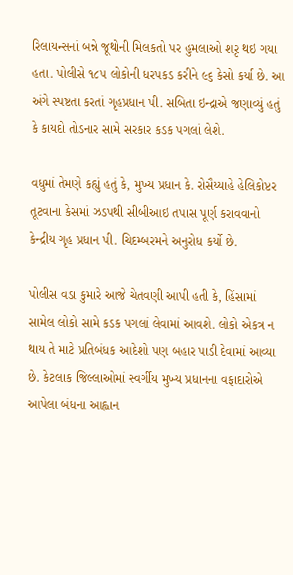રિલાયન્સનાં બન્ને જૂથોની મિલકતો પર હુમલાઓ શરૃ થઇ ગયા હતા. પોલીસે ૧૮૫ લોકોની ધરપકડ કરીને ૯૬ કેસો કર્યા છે. આ અંગે સ્પષ્ટતા કરતાં ગૃહપ્રધાન પી. સબિતા ઇન્દ્રાએ જણાવ્યું હતું કે કાયદો તોડનાર સામે સરકાર કડક પગલાં લેશે.

વધુમાં તેમણે કહ્યું હતું કે, મુખ્ય પ્રધાન કે. રોસૈય્યાહે હેલિકોપ્ટર તૂટવાના કેસમાં ઝડપથી સીબીઆઇ તપાસ પૂર્ણ કરાવવાનો કેન્દ્રીય ગૃહ પ્રધાન પી. ચિદમ્બરમને અનુરોધ કર્યો છે.

પોલીસ વડા કુમારે આજે ચેતવણી આપી હતી કે, હિંસામાં સામેલ લોકો સામે કડક પગલાં લેવામાં આવશે. લોકો એકત્ર ન થાય તે માટે પ્રતિબંધક આદેશો પણ બહાર પાડી દેવામાં આવ્યા છે. કેટલાક જિલ્લાઓમાં સ્વર્ગીય મુખ્ય પ્રધાનના વફાદારોએ આપેલા બંધના આહ્વાન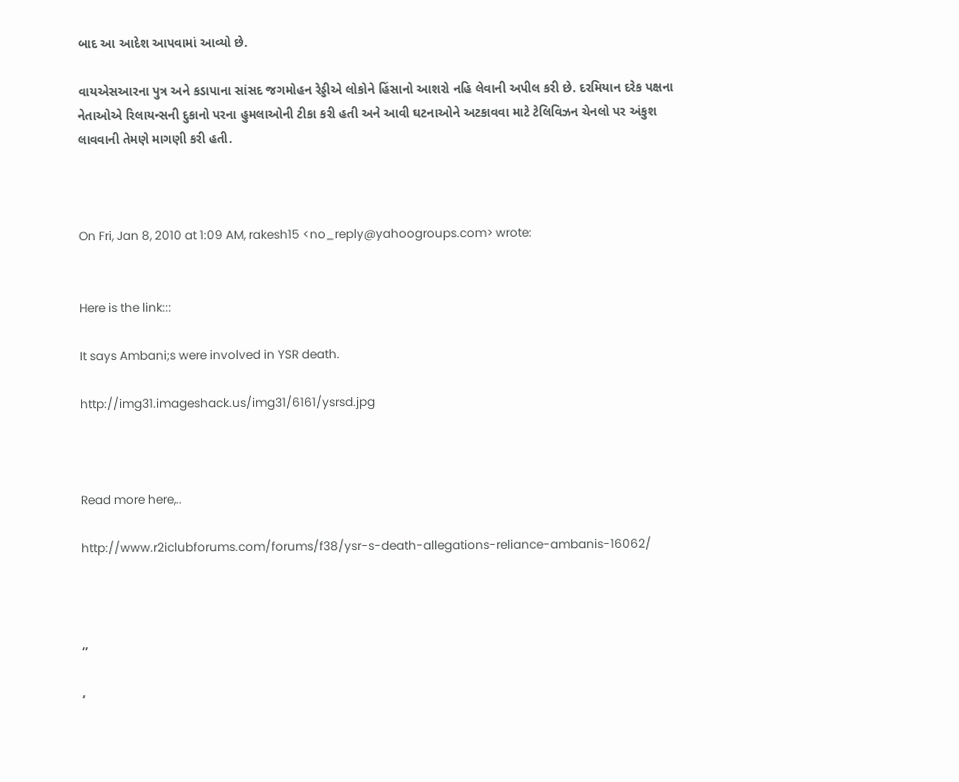બાદ આ આદેશ આપવામાં આવ્યો છે.

વાયએસઆરના પુત્ર અને કડાપાના સાંસદ જગમોહન રેડ્ડીએ લોકોને હિંસાનો આશરો નહિ લેવાની અપીલ કરી છે. દરમિયાન દરેક પક્ષના નેતાઓએ રિલાયન્સની દુકાનો પરના હુમલાઓની ટીકા કરી હતી અને આવી ઘટનાઓને અટકાવવા માટે ટેલિવિઝન ચેનલો પર અંકુશ લાવવાની તેમણે માગણી કરી હતી.



On Fri, Jan 8, 2010 at 1:09 AM, rakesh15 <no_reply@yahoogroups.com> wrote:


Here is the link:::

It says Ambani;s were involved in YSR death.

http://img31.imageshack.us/img31/6161/ysrsd.jpg



Read more here,..

http://www.r2iclubforums.com/forums/f38/ysr-s-death-allegations-reliance-ambanis-16062/



,,

,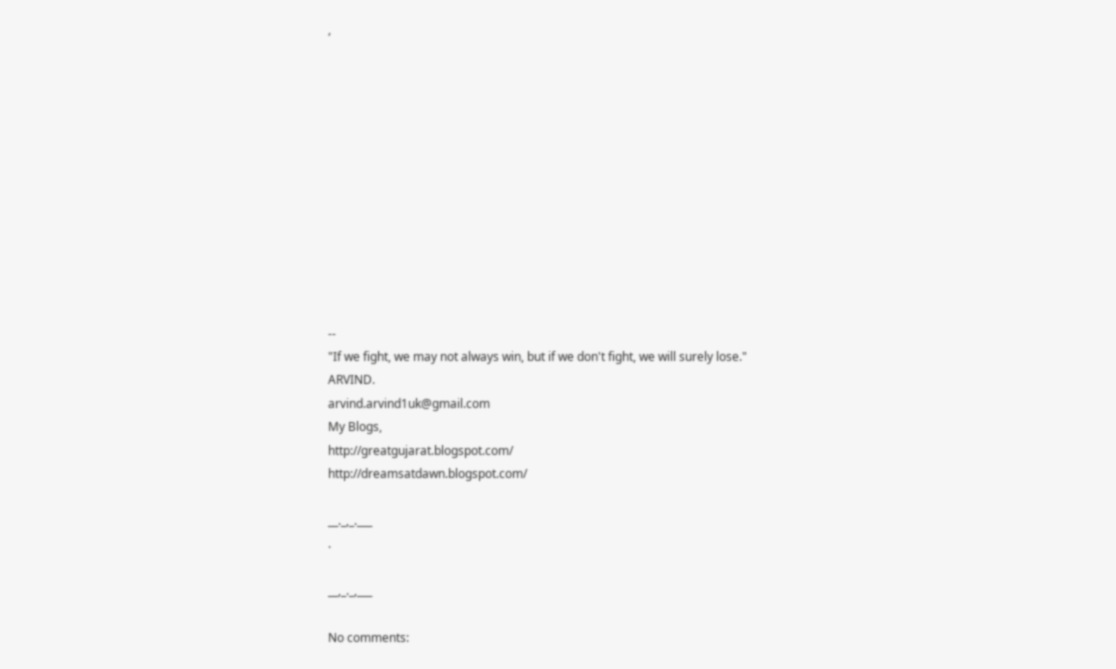,












--
"If we fight, we may not always win, but if we don't fight, we will surely lose."
ARVIND.
arvind.arvind1uk@gmail.com
My Blogs,
http://greatgujarat.blogspot.com/
http://dreamsatdawn.blogspot.com/

__._,_.___
.

__,_._,___

No comments: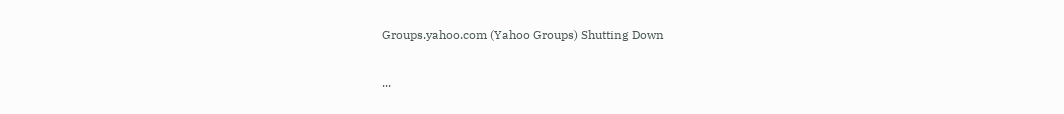Groups.yahoo.com (Yahoo Groups) Shutting Down

...